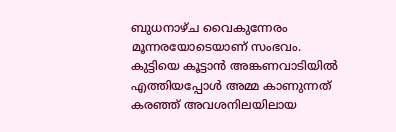ബുധനാഴ്ച വൈകുന്നേരം മൂന്നരയോടെയാണ് സംഭവം. കുട്ടിയെ കൂട്ടാൻ അങ്കണവാടിയിൽ എത്തിയപ്പോൾ അമ്മ കാണുന്നത് കരഞ്ഞ് അവശനിലയിലായ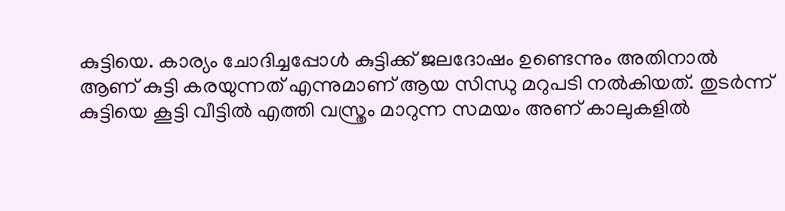കുട്ടിയെ. കാര്യം ചോദിച്ചപ്പോൾ കുട്ടിക്ക് ജലദോഷം ഉണ്ടെന്നും അതിനാൽ ആണ് കുട്ടി കരയുന്നത് എന്നുമാണ് ആയ സിന്ധു മറുപടി നൽകിയത്. തുടർന്ന് കുട്ടിയെ കൂട്ടി വീട്ടിൽ എത്തി വസ്ത്രം മാറുന്ന സമയം അണ് കാലുകളിൽ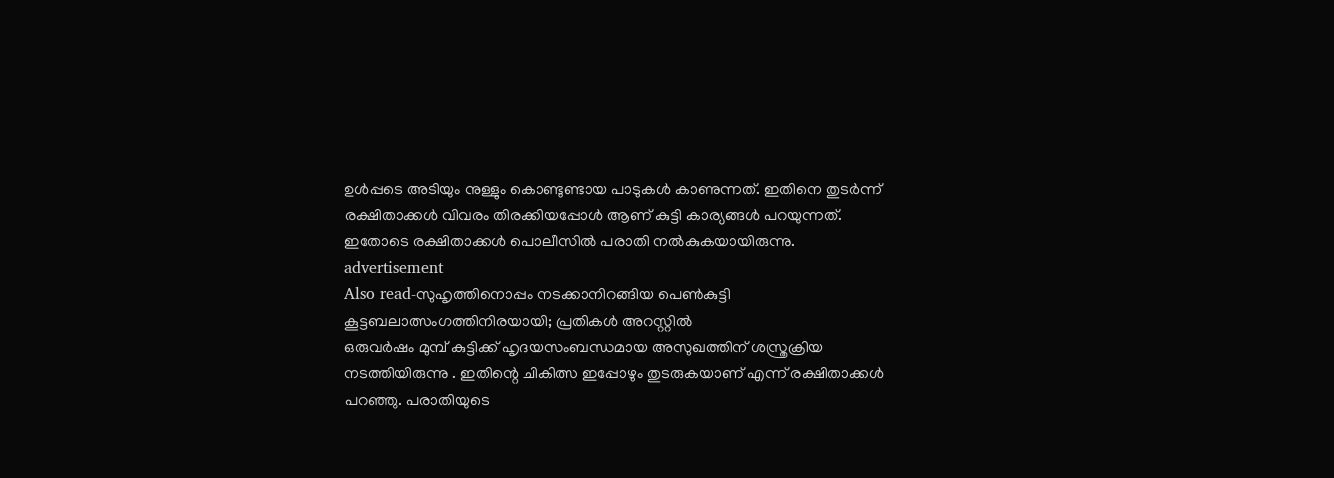ഉൾപ്പടെ അടിയും നുള്ളും കൊണ്ടുണ്ടായ പാടുകൾ കാണുന്നത്. ഇതിനെ തുടർന്ന് രക്ഷിതാക്കൾ വിവരം തിരക്കിയപ്പോൾ ആണ് കുട്ടി കാര്യങ്ങൾ പറയുന്നത്. ഇതോടെ രക്ഷിതാക്കൾ പൊലീസിൽ പരാതി നൽകുകയായിരുന്നു.
advertisement
Also read-സുഹൃത്തിനൊപ്പം നടക്കാനിറങ്ങിയ പെൺകുട്ടി കൂട്ടബലാത്സംഗത്തിനിരയായി; പ്രതികൾ അറസ്റ്റിൽ
ഒരുവർഷം മുമ്പ് കുട്ടിക്ക് ഹൃദയസംബന്ധമായ അസുഖത്തിന് ശസ്ത്രക്രിയ നടത്തിയിരുന്നു . ഇതിന്റെ ചികിത്സ ഇപ്പോഴും തുടരുകയാണ് എന്ന് രക്ഷിതാക്കൾ പറഞ്ഞു. പരാതിയുടെ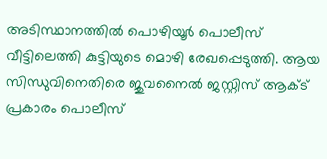അടിസ്ഥാനത്തിൽ പൊഴിയൂർ പൊലീസ് വീട്ടിലെത്തി കുട്ടിയുടെ മൊഴി രേഖപ്പെടുത്തി. ആയ സിന്ധുവിനെതിരെ ജുവനൈൽ ജസ്റ്റിസ് ആക്ട് പ്രകാരം പൊലീസ്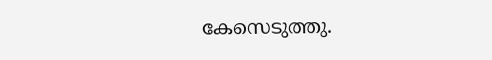കേസെടുത്തു.